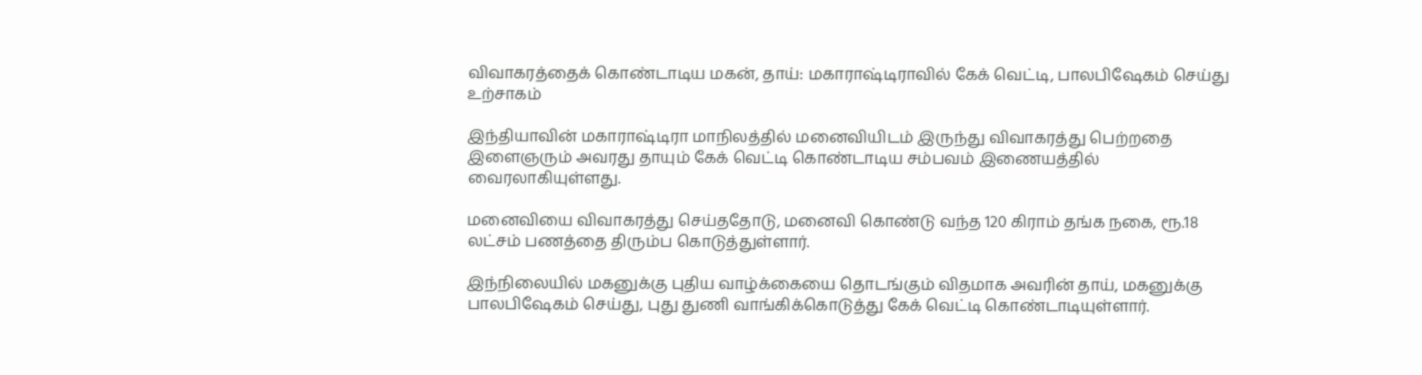விவாகரத்தைக் கொண்டாடிய மகன், தாய்: மகாராஷ்டிராவில் கேக் வெட்டி, பாலபிஷேகம் செய்து உற்சாகம்

இந்தியாவின் மகாராஷ்டிரா மாநிலத்தில் மனைவியிடம் இருந்து விவாகரத்து பெற்றதை இளைஞரும் அவரது தாயும் கேக் வெட்டி கொண்டாடிய சம்பவம் இணையத்தில் வைரலாகியுள்ளது.

மனைவியை விவாகரத்து செய்ததோடு, மனைவி கொண்டு வந்த 120 கிராம் தங்க நகை, ரூ.18 லட்சம் பணத்தை திரும்ப கொடுத்துள்ளார்.

இந்நிலையில் மகனுக்கு புதிய வாழ்க்கையை தொடங்கும் விதமாக அவரின் தாய், மகனுக்கு பாலபிஷேகம் செய்து, புது துணி வாங்கிக்கொடுத்து கேக் வெட்டி கொண்டாடியுள்ளார்.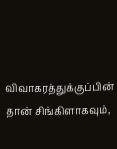விவாகரத்துக்குப்பின் தான் சிங்கிளாகவும்,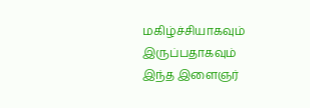மகிழ்ச்சியாகவும் இருப்பதாகவும் இந்த இளைஞர்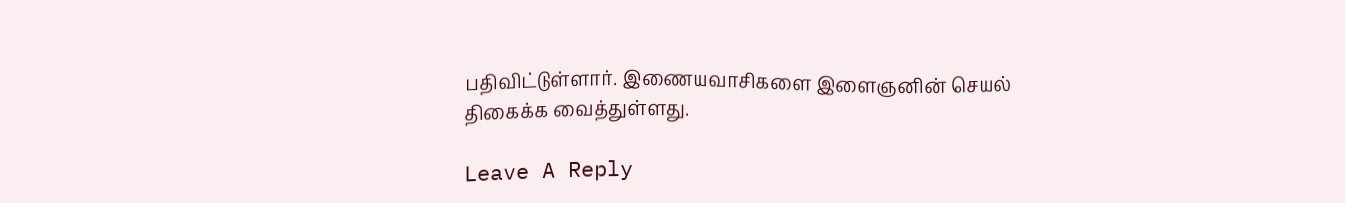பதிவிட்டுள்ளார். இணையவாசிகளை இளைஞனின் செயல் திகைக்க வைத்துள்ளது.

Leave A Reply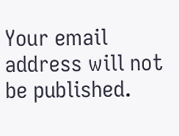Your email address will not be published.